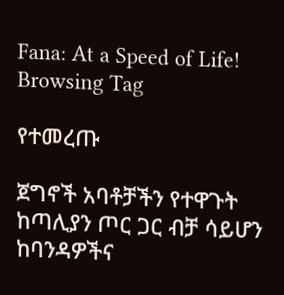Fana: At a Speed of Life!
Browsing Tag

የተመረጡ

ጀግኖች አባቶቻችን የተዋጉት ከጣሊያን ጦር ጋር ብቻ ሳይሆን ከባንዳዎችና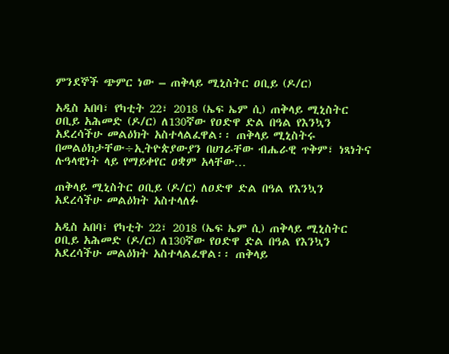ምንደኞች ጭምር ነው – ጠቅላይ ሚኒስትር ዐቢይ (ዶ/ር)

አዲስ አበባ፣ የካቲት 22፣ 2018 (ኤፍ ኤም ሲ) ጠቅላይ ሚኒስትር ዐቢይ አሕመድ (ዶ/ር) ለ130ኛው የዐድዋ ድል በዓል የእንኳን አደረሳችሁ መልዕክት አስተላልፈዋል፡፡ ጠቅላይ ሚኒስትሩ በመልዕክታቸው÷ኢትዮጵያውያን በሀገራቸው ብሔራዊ ጥቅም፣ ነጻነትና ሉዓላዊነት ላይ የማይቀየር ዐቋም አላቸው…

ጠቅላይ ሚኒስትር ዐቢይ (ዶ/ር) ለዐድዋ ድል በዓል የእንኳን አደረሳችሁ መልዕክት አስተላለፉ

አዲስ አበባ፣ የካቲት 22፣ 2018 (ኤፍ ኤም ሲ) ጠቅላይ ሚኒስትር ዐቢይ አሕመድ (ዶ/ር) ለ130ኛው የዐድዋ ድል በዓል የእንኳን አደረሳችሁ መልዕክት አስተላልፈዋል፡፡ ጠቅላይ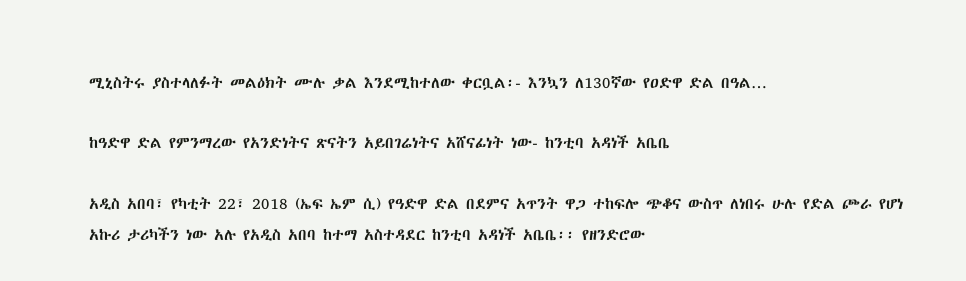ሚኒስትሩ ያስተላለፉት መልዕክት ሙሉ ቃል እንደሚከተለው ቀርቧል፡- እንኳን ለ130ኛው የዐድዋ ድል በዓል…

ከዓድዋ ድል የምንማረው የአንድነትና ጽናትን አይበገሬነትና አሸናፊነት ነው- ከንቲባ አዳነች አቤቤ

አዲስ አበባ፣ የካቲት 22፣ 2018 (ኤፍ ኤም ሲ) የዓድዋ ድል በደምና አጥንት ዋጋ ተከፍሎ ጭቆና ውስጥ ለነበሩ ሁሉ የድል ጮራ የሆነ አኩሪ ታሪካችን ነው አሉ የአዲስ አበባ ከተማ አስተዳደር ከንቲባ አዳነች አቤቤ፡፡ የዘንድሮው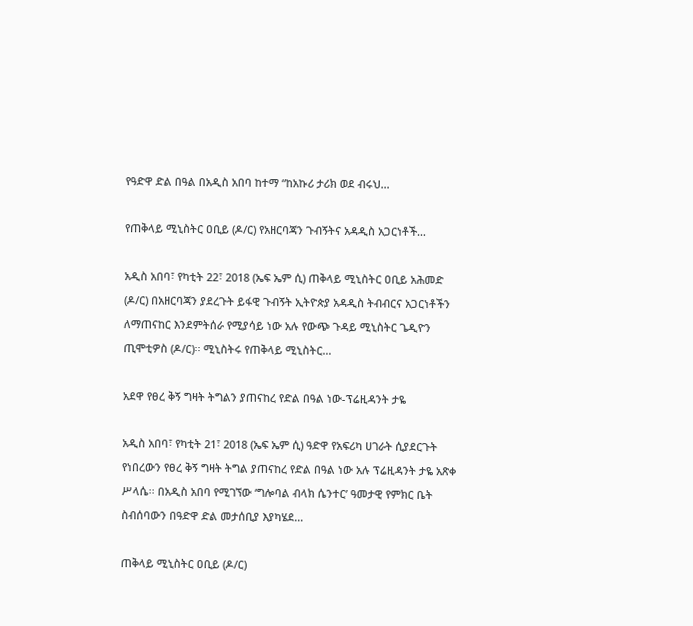የዓድዋ ድል በዓል በአዲስ አበባ ከተማ “ከአኩሪ ታሪክ ወደ ብሩህ…

የጠቅላይ ሚኒስትር ዐቢይ (ዶ/ር) የአዘርባጃን ጉብኝትና አዳዲስ አጋርነቶች…

አዲስ አበባ፣ የካቲት 22፣ 2018 (ኤፍ ኤም ሲ) ጠቅላይ ሚኒስትር ዐቢይ አሕመድ (ዶ/ር) በአዘርባጃን ያደረጉት ይፋዊ ጉብኝት ኢትዮጵያ አዳዲስ ትብብርና አጋርነቶችን ለማጠናከር እንደምትሰራ የሚያሳይ ነው አሉ የውጭ ጉዳይ ሚኒስትር ጌዲዮን ጢሞቲዎስ (ዶ/ር)፡፡ ሚኒስትሩ የጠቅላይ ሚኒስትር…

አደዋ የፀረ ቅኝ ግዛት ትግልን ያጠናከረ የድል በዓል ነው-ፕሬዚዳንት ታዬ

አዲስ አበባ፣ የካቲት 21፣ 2018 (ኤፍ ኤም ሲ) ዓድዋ የአፍሪካ ሀገራት ሲያደርጉት የነበረውን የፀረ ቅኝ ግዛት ትግል ያጠናከረ የድል በዓል ነው አሉ ፕሬዚዳንት ታዬ አጽቀ ሥላሴ፡፡ በአዲስ አበባ የሚገኘው ‘ግሎባል ብላክ ሴንተር’ ዓመታዊ የምክር ቤት ስብሰባውን በዓድዋ ድል መታሰቢያ እያካሄደ…

ጠቅላይ ሚኒስትር ዐቢይ (ዶ/ር)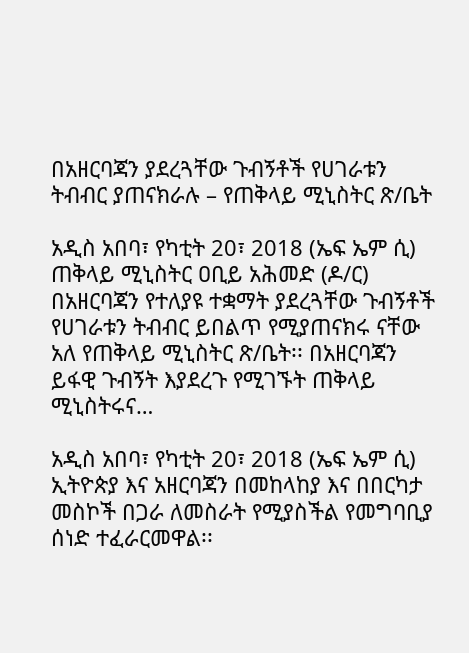በአዘርባጃን ያደረጓቸው ጉብኝቶች የሀገራቱን ትብብር ያጠናክራሉ – የጠቅላይ ሚኒስትር ጽ/ቤት

አዲስ አበባ፣ የካቲት 20፣ 2018 (ኤፍ ኤም ሲ) ጠቅላይ ሚኒስትር ዐቢይ አሕመድ (ዶ/ር) በአዘርባጃን የተለያዩ ተቋማት ያደረጓቸው ጉብኝቶች የሀገራቱን ትብብር ይበልጥ የሚያጠናክሩ ናቸው አለ የጠቅላይ ሚኒስትር ጽ/ቤት፡፡ በአዘርባጃን ይፋዊ ጉብኝት እያደረጉ የሚገኙት ጠቅላይ ሚኒስትሩና…

አዲስ አበባ፣ የካቲት 20፣ 2018 (ኤፍ ኤም ሲ) ኢትዮጵያ እና አዘርባጃን በመከላከያ እና በበርካታ መስኮች በጋራ ለመስራት የሚያስችል የመግባቢያ ሰነድ ተፈራርመዋል፡፡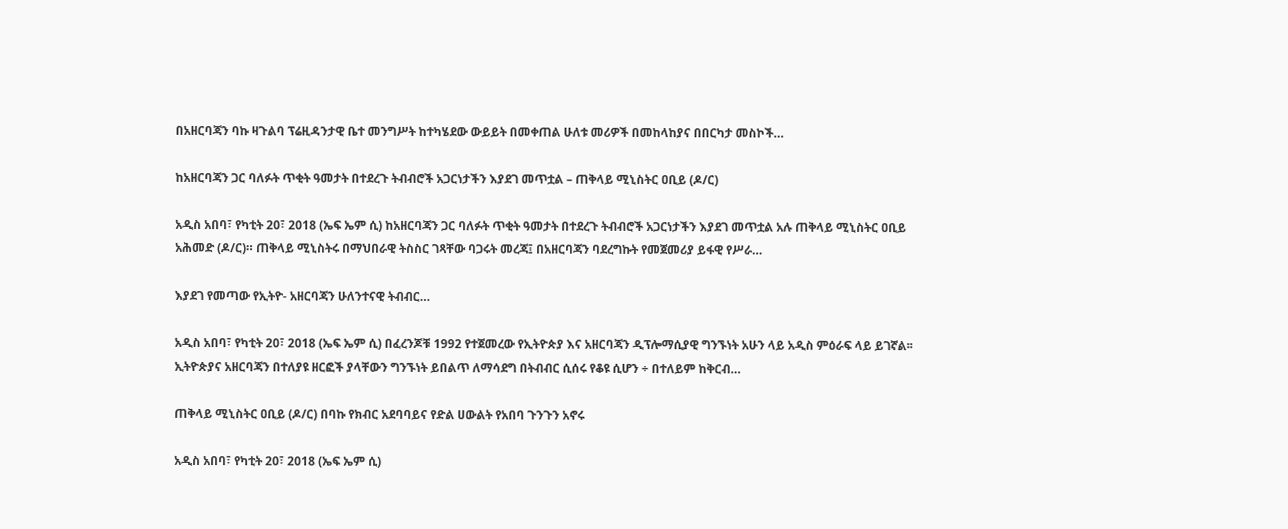በአዘርባጃን ባኩ ዛጉልባ ፕሬዚዳንታዊ ቤተ መንግሥት ከተካሄደው ውይይት በመቀጠል ሁለቱ መሪዎች በመከላከያና በበርካታ መስኮች…

ከአዘርባጃን ጋር ባለፉት ጥቂት ዓመታት በተደረጉ ትብብሮች አጋርነታችን እያደገ መጥቷል – ጠቅላይ ሚኒስትር ዐቢይ (ዶ/ር)

አዲስ አበባ፣ የካቲት 20፣ 2018 (ኤፍ ኤም ሲ) ከአዘርባጃን ጋር ባለፉት ጥቂት ዓመታት በተደረጉ ትብብሮች አጋርነታችን እያደገ መጥቷል አሉ ጠቅላይ ሚኒስትር ዐቢይ አሕመድ (ዶ/ር)። ጠቅላይ ሚኒስትሩ በማህበራዊ ትስስር ገጻቸው ባጋሩት መረጃ፤ በአዘርባጃን ባደረግኩት የመጀመሪያ ይፋዊ የሥራ…

እያደገ የመጣው የኢትዮ- አዘርባጃን ሁለንተናዊ ትብብር…

አዲስ አበባ፣ የካቲት 20፣ 2018 (ኤፍ ኤም ሲ) በፈረንጆቹ 1992 የተጀመረው የኢትዮጵያ እና አዘርባጃን ዲፕሎማሲያዊ ግንኙነት አሁን ላይ አዲስ ምዕራፍ ላይ ይገኛል፡፡ ኢትዮጵያና አዘርባጃን በተለያዩ ዘርፎች ያላቸውን ግንኙነት ይበልጥ ለማሳደግ በትብብር ሲሰሩ የቆዩ ሲሆን ÷ በተለይም ከቅርብ…

ጠቅላይ ሚኒስትር ዐቢይ (ዶ/ር) በባኩ የክብር አደባባይና የድል ሀውልት የአበባ ጉንጉን አኖሩ

አዲስ አበባ፣ የካቲት 20፣ 2018 (ኤፍ ኤም ሲ)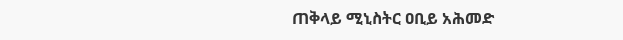ጠቅላይ ሚኒስትር ዐቢይ አሕመድ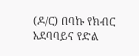(ዶ/ር) በባኩ የክብር አደባባይና የድል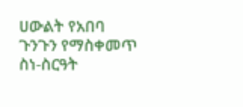ሀውልት የአበባ ጉንጉን የማስቀመጥ ስነ-ስርዓት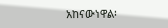አከናውነዋል፡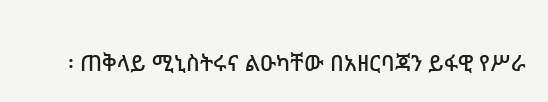፡ ጠቅላይ ሚኒስትሩና ልዑካቸው በአዘርባጃን ይፋዊ የሥራ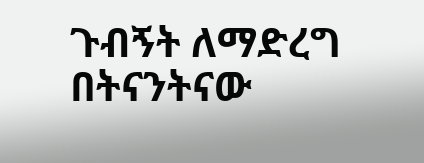ጉብኝት ለማድረግ በትናንትናው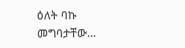ዕለት ባኩ መግባታቸው…